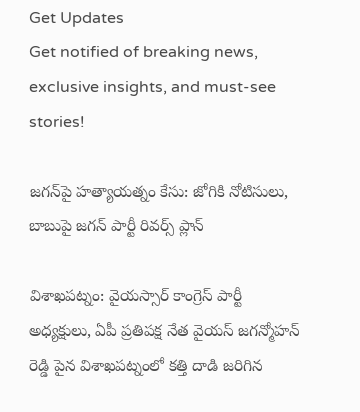Get Updates
Get notified of breaking news, exclusive insights, and must-see stories!

జగన్‌పై హత్యాయత్నం కేసు: జోగికి నోటిసులు, బాబుపై జగన్ పార్టీ రివర్స్ ప్లాన్

విశాఖపట్నం: వైయస్సార్ కాంగ్రెస్ పార్టీ అధ్యక్షులు, ఏపీ ప్రతిపక్ష నేత వైయస్ జగన్మోహన్ రెడ్డి పైన విశాఖపట్నంలో కత్తి దాడి జరిగిన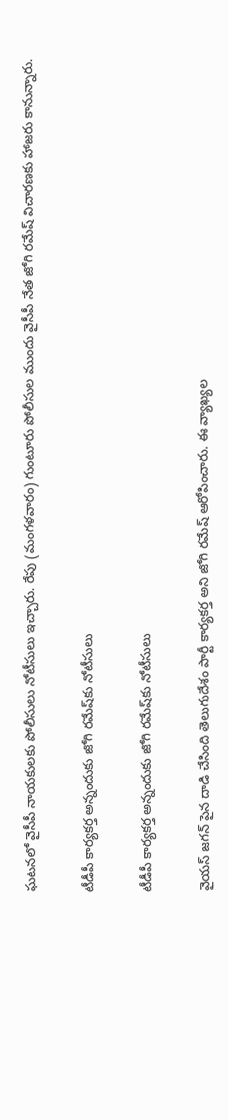ఘటనలో వైసీపీ నాయకులకు పోలీసులు నోటీసులు ఇచ్చారు. రేపు (మంగళవారం) గుంటూరు పోలీసుల ముందు వైసీపీ నేత జోగి రమేష్ విచారణకు హాజరు కానున్నారు.

టీడీపీ కార్యకర్త అన్నందుకు జోగి రమేష్‌కు నోటీసులు

టీడీపీ కార్యకర్త అన్నందుకు జోగి రమేష్‌కు నోటీసులు

వైయస్ జగన్ పైన దాడి చేసింది తెలుగుదేశం పార్టీ కార్యకర్త అని జోగి రమేష్ ఆరోపించారు. ఈ వ్యాఖ్యల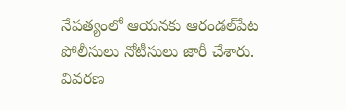నేపత్యంలో ఆయనకు ఆరండల్‌పేట పోలీసులు నోటీసులు జారీ చేశారు. వివరణ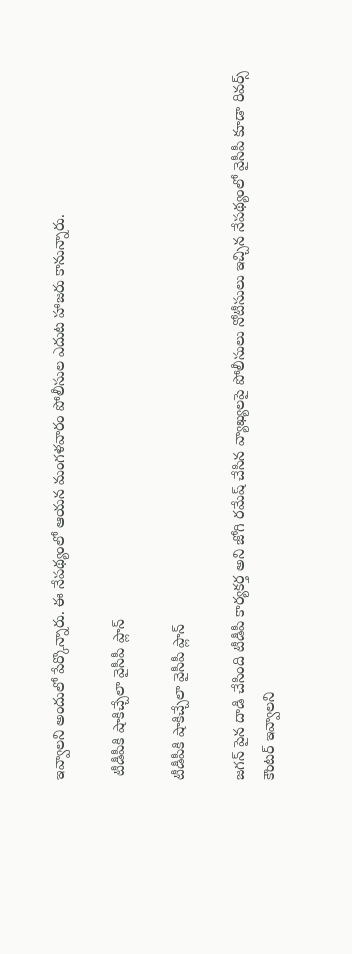ఇవ్వాలని అందులో పేర్కొన్నారు. ఈ నేపథ్యంలో ఆయన మంగళవారం పోలీసుల ఎదుట హాజరు కానున్నారు.

 టీడీపీకి షాకిచ్చేలా వైసీపీ ప్లాన్

టీడీపీకి షాకిచ్చేలా వైసీపీ ప్లాన్

జగన్ పైన దాడి చేసింది టీడీపీ కార్యకర్త అని జోగి రమేష్ చేసిన వ్యాఖ్యలపై పోలీసులు నోటీసులు ఇచ్చిన నేపథ్యంలో వైసీపీ కూడా రివర్స్ కౌంటర్ ఇవ్వాలని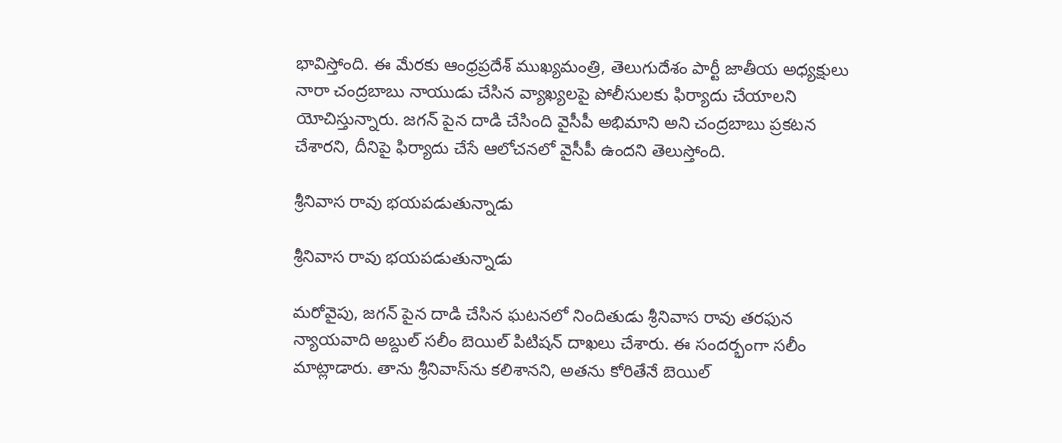భావిస్తోంది. ఈ మేరకు ఆంధ్రప్రదేశ్ ముఖ్యమంత్రి, తెలుగుదేశం పార్టీ జాతీయ అధ్యక్షులు నారా చంద్రబాబు నాయుడు చేసిన వ్యాఖ్యలపై పోలీసులకు ఫిర్యాదు చేయాలని యోచిస్తున్నారు. జగన్ పైన దాడి చేసింది వైసీపీ అభిమాని అని చంద్రబాబు ప్రకటన చేశారని, దీనిపై ఫిర్యాదు చేసే ఆలోచనలో వైసీపీ ఉందని తెలుస్తోంది.

శ్రీనివాస రావు భయపడుతున్నాడు

శ్రీనివాస రావు భయపడుతున్నాడు

మరోవైపు, జగన్ పైన దాడి చేసిన ఘటనలో నిందితుడు శ్రీనివాస రావు తరఫున న్యాయవాది అబ్దుల్ సలీం బెయిల్ పిటిషన్ దాఖలు చేశారు. ఈ సందర్భంగా సలీం మాట్లాడారు. తాను శ్రీనివాస్‌ను కలిశానని, అతను కోరితేనే బెయిల్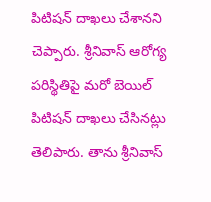పిటిషన్ దాఖలు చేశానని చెప్పారు. శ్రీనివాస్ ఆరోగ్య పరిస్థితిపై మరో బెయిల్ పిటిషన్ దాఖలు చేసినట్లు తెలిపారు. తాను శ్రీనివాస్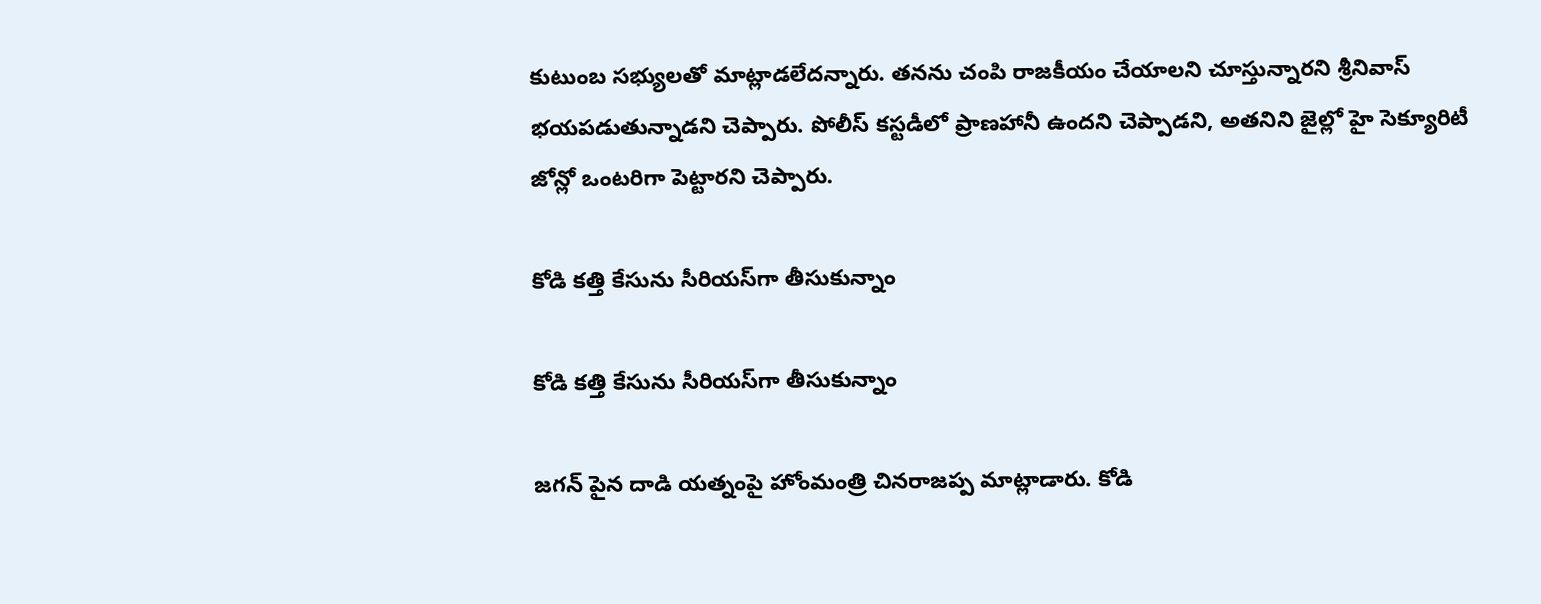కుటుంబ సభ్యులతో మాట్లాడలేదన్నారు. తనను చంపి రాజకీయం చేయాలని చూస్తున్నారని శ్రీనివాస్ భయపడుతున్నాడని చెప్పారు. పోలీస్ కస్టడీలో ప్రాణహానీ ఉందని చెప్పాడని, అతనిని జైల్లో హై సెక్యూరిటీ జోన్లో ఒంటరిగా పెట్టారని చెప్పారు.

కోడి కత్తి కేసును సీరియస్‌గా తీసుకున్నాం

కోడి కత్తి కేసును సీరియస్‌గా తీసుకున్నాం

జగన్ పైన దాడి యత్నంపై హోంమంత్రి చినరాజప్ప మాట్లాడారు. కోడి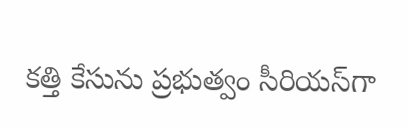కత్తి కేసును ప్రభుత్వం సీరియస్‌గా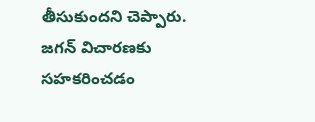తీసుకుందని చెప్పారు. జగన్ విచారణకు సహకరించడం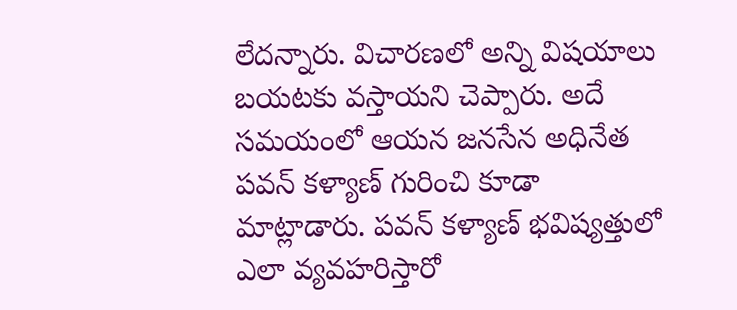లేదన్నారు. విచారణలో అన్ని విషయాలు బయటకు వస్తాయని చెప్పారు. అదే సమయంలో ఆయన జనసేన అధినేత పవన్ కళ్యాణ్ గురించి కూడా మాట్లాడారు. పవన్ కళ్యాణ్ భవిష్యత్తులో ఎలా వ్యవహరిస్తారో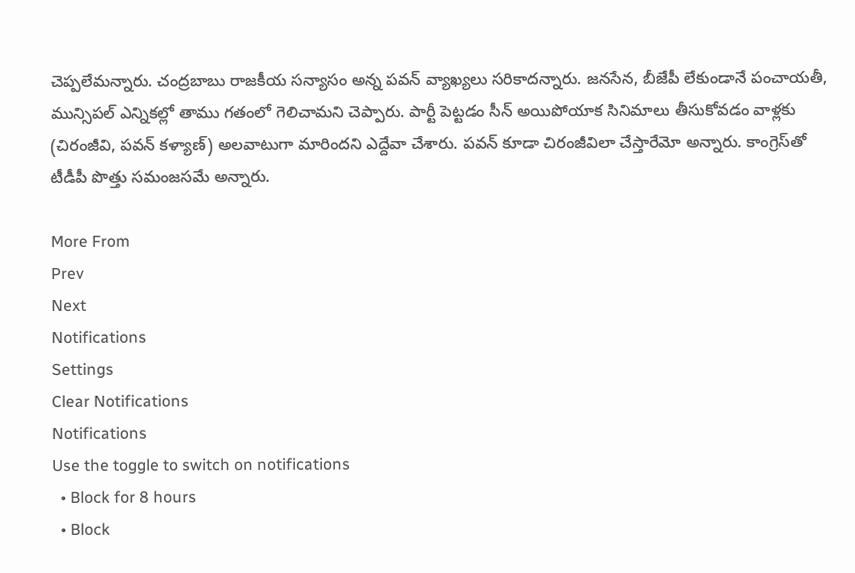చెప్పలేమన్నారు. చంద్రబాబు రాజకీయ సన్యాసం అన్న పవన్ వ్యాఖ్యలు సరికాదన్నారు. జనసేన, బీజేపీ లేకుండానే పంచాయతీ, మున్సిపల్ ఎన్నికల్లో తాము గతంలో గెలిచామని చెప్పారు. పార్టీ పెట్టడం సీన్ అయిపోయాక సినిమాలు తీసుకోవడం వాళ్లకు (చిరంజీవి, పవన్ కళ్యాణ్) అలవాటుగా మారిందని ఎద్దేవా చేశారు. పవన్ కూడా చిరంజీవిలా చేస్తారేమో అన్నారు. కాంగ్రెస్‌తో టీడీపీ పొత్తు సమంజసమే అన్నారు.

More From
Prev
Next
Notifications
Settings
Clear Notifications
Notifications
Use the toggle to switch on notifications
  • Block for 8 hours
  • Block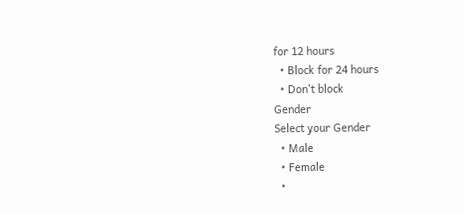for 12 hours
  • Block for 24 hours
  • Don't block
Gender
Select your Gender
  • Male
  • Female
  •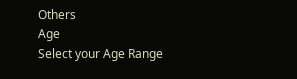Others
Age
Select your Age Range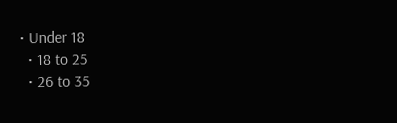• Under 18
  • 18 to 25
  • 26 to 35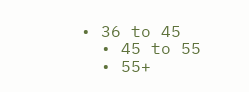• 36 to 45
  • 45 to 55
  • 55+